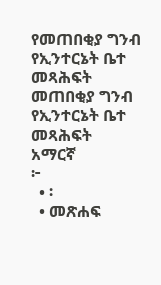የመጠበቂያ ግንብ የኢንተርኔት ቤተ መጻሕፍት
መጠበቂያ ግንብ
የኢንተርኔት ቤተ መጻሕፍት
አማርኛ
፦
  • ፡
  • መጽሐፍ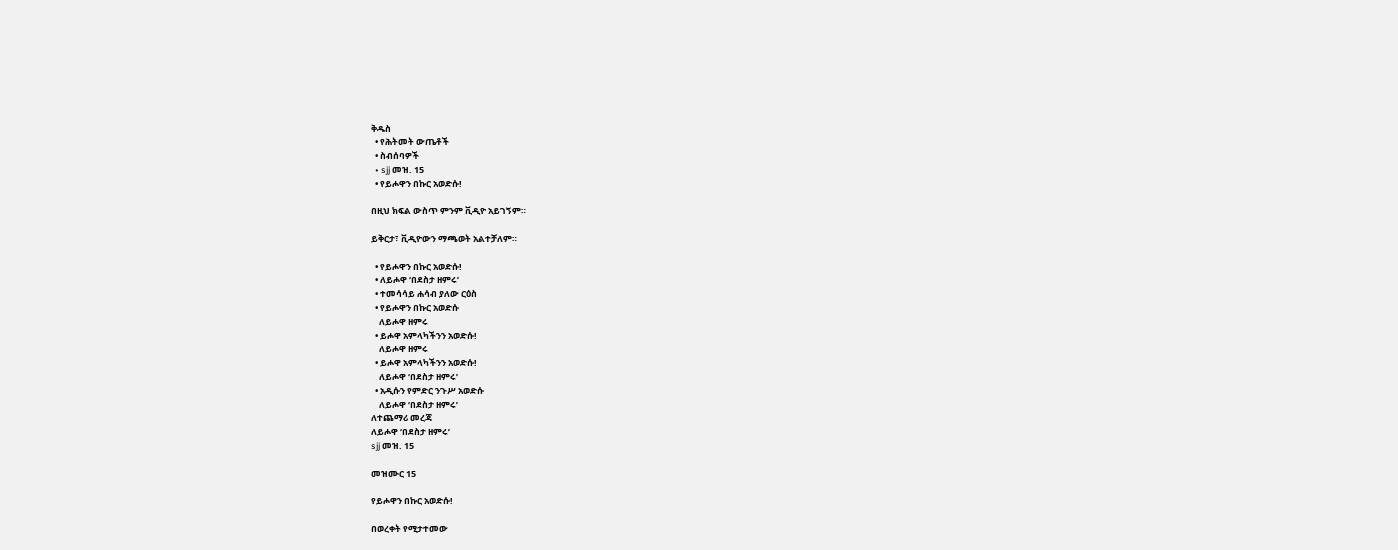ቅዱስ
  • የሕትመት ውጤቶች
  • ስብሰባዎች
  • sjj መዝ. 15
  • የይሖዋን በኩር አወድሱ!

በዚህ ክፍል ውስጥ ምንም ቪዲዮ አይገኝም።

ይቅርታ፣ ቪዲዮውን ማጫወት አልተቻለም።

  • የይሖዋን በኩር አወድሱ!
  • ለይሖዋ ‘በደስታ ዘምሩ’
  • ተመሳሳይ ሐሳብ ያለው ርዕስ
  • የይሖዋን በኩር አወድሱ
    ለይሖዋ ዘምሩ
  • ይሖዋ አምላካችንን አወድሱ!
    ለይሖዋ ዘምሩ
  • ይሖዋ አምላካችንን አወድሱ!
    ለይሖዋ ‘በደስታ ዘምሩ’
  • አዲሱን የምድር ንጉሥ አወድሱ
    ለይሖዋ ‘በደስታ ዘምሩ’
ለተጨማሪ መረጃ
ለይሖዋ ‘በደስታ ዘምሩ’
sjj መዝ. 15

መዝሙር 15

የይሖዋን በኩር አወድሱ!

በወረቀት የሚታተመው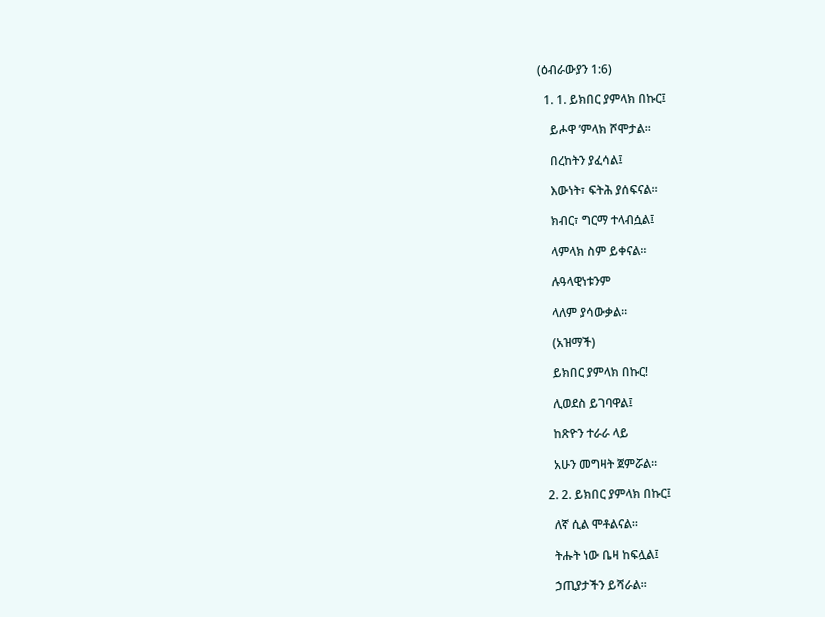(ዕብራውያን 1:6)

  1. 1. ይክበር ያምላክ በኩር፤

    ይሖዋ ’ምላክ ሾሞታል።

    በረከትን ያፈሳል፤

    እውነት፣ ፍትሕ ያሰፍናል።

    ክብር፣ ግርማ ተላብሷል፤

    ላምላክ ስም ይቀናል።

    ሉዓላዊነቱንም

    ላለም ያሳውቃል።

    (አዝማች)

    ይክበር ያምላክ በኩር!

    ሊወደስ ይገባዋል፤

    ከጽዮን ተራራ ላይ

    አሁን መግዛት ጀምሯል።

  2. 2. ይክበር ያምላክ በኩር፤

    ለኛ ሲል ሞቶልናል።

    ትሑት ነው ቤዛ ከፍሏል፤

    ኃጢያታችን ይሻራል።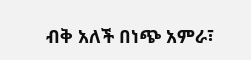ብቅ አለች በነጭ አምራ፣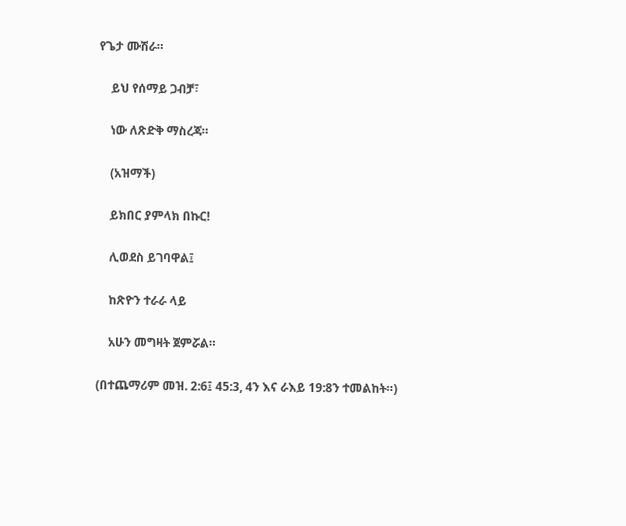የጌታ ሙሽራ።

    ይህ የሰማይ ጋብቻ፣

    ነው ለጽድቅ ማስረጃ።

    (አዝማች)

    ይክበር ያምላክ በኩር!

    ሊወደስ ይገባዋል፤

    ከጽዮን ተራራ ላይ

    አሁን መግዛት ጀምሯል።

(በተጨማሪም መዝ. 2:6፤ 45:3, 4ን እና ራእይ 19:8ን ተመልከት።)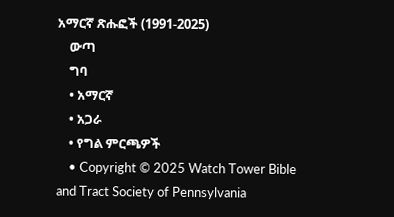አማርኛ ጽሑፎች (1991-2025)
    ውጣ
    ግባ
    • አማርኛ
    • አጋራ
    • የግል ምርጫዎች
    • Copyright © 2025 Watch Tower Bible and Tract Society of Pennsylvania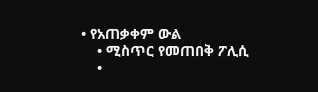• የአጠቃቀም ውል
    • ሚስጥር የመጠበቅ ፖሊሲ
    •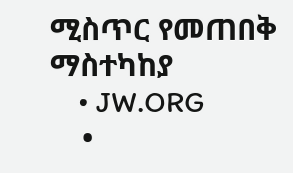ሚስጥር የመጠበቅ ማስተካከያ
    • JW.ORG
    •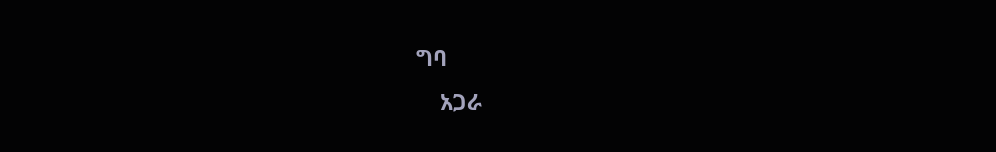ግባ
    አጋራ